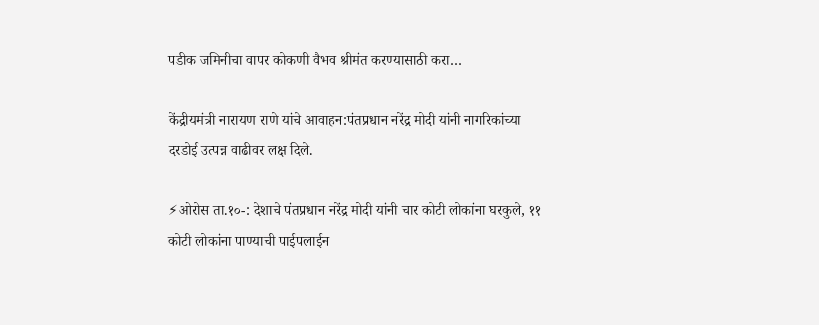पडीक जमिनीचा वापर कोकणी वैभव श्रीमंत करण्यासाठी करा…

केंद्रीयमंत्री नारायण राणे यांचे आवाहन:पंतप्रधान नरेंद्र मोदी यांनी नागरिकांच्या दरडोई उत्पन्न वाढीवर लक्ष दिले.

⚡ओरोस ता.१०-: देशाचे पंतप्रधान नरेंद्र मोदी यांनी चार कोटी लोकांना घरकुले, ११ कोटी लोकांना पाण्याची पाईपलाईन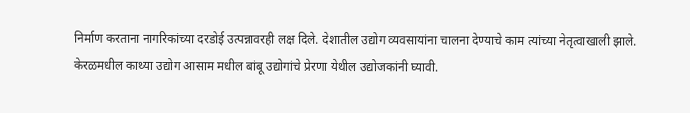निर्माण करताना नागरिकांच्या दरडोई उत्पन्नावरही लक्ष दिले. देशातील उद्योग व्यवसायांना चालना देण्याचे काम त्यांच्या नेतृत्वाखाली झाले. केरळमधील काथ्या उद्योग आसाम मधील बांबू उद्योगांचे प्रेरणा येथील उद्योजकांनी घ्यावी.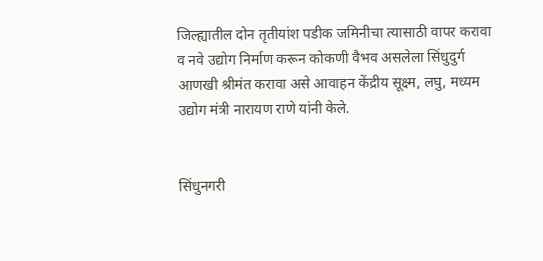जिल्ह्यातील दोन तृतीयांश पडीक जमिनीचा त्यासाठी वापर करावा व नवे उद्योग निर्माण करून कोकणी वैभव असलेला सिंधुदुर्ग आणखी श्रीमंत करावा असे आवाहन केंद्रीय सूक्ष्म, लघु, मध्यम उद्योग मंत्री नारायण राणे यांनी केले.


सिंधुनगरी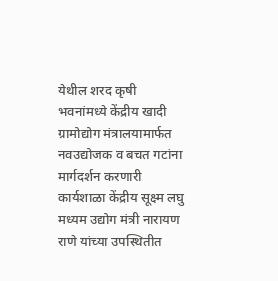येथील शरद कृषी भवनांमध्ये केंद्रीय खादी ग्रामोद्योग मंत्रालयामार्फत नवउद्योजक व बचत गटांना मार्गदर्शन करणारी कार्यशाळा केंद्रीय सूक्ष्म लघु मध्यम उद्योग मंत्री नारायण राणे यांच्या उपस्थितीत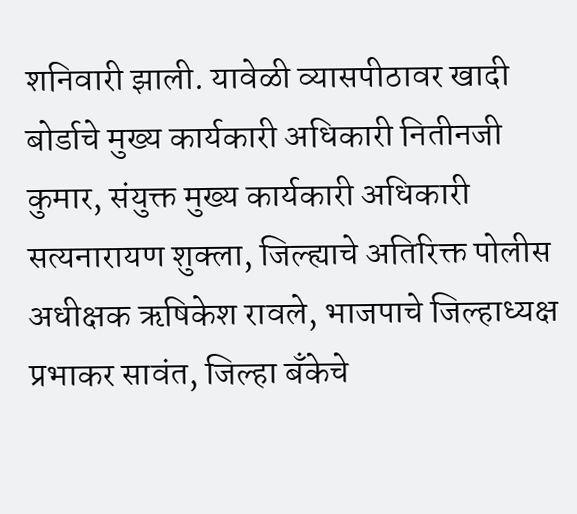शनिवारी झाली. यावेळी व्यासपीठावर खादी बोर्डाचे मुख्य कार्यकारी अधिकारी नितीनजी कुमार, संयुक्त मुख्य कार्यकारी अधिकारी सत्यनारायण शुक्ला, जिल्ह्याचे अतिरिक्त पोलीस अधीक्षक ऋषिकेश रावले, भाजपाचे जिल्हाध्यक्ष प्रभाकर सावंत, जिल्हा बँकेचे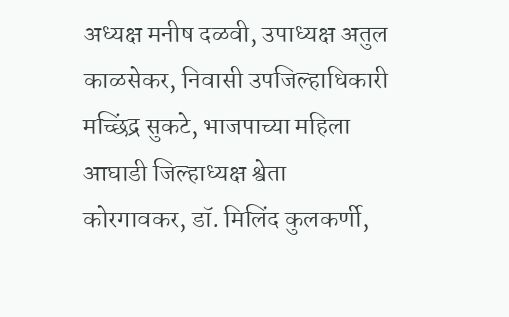अध्यक्ष मनीष दळवी, उपाध्यक्ष अतुल काळसेकर, निवासी उपजिल्हाधिकारी मच्छिंद्र सुकटे, भाजपाच्या महिला आघाडी जिल्हाध्यक्ष श्वेता कोरगावकर, डॉ. मिलिंद कुलकर्णी,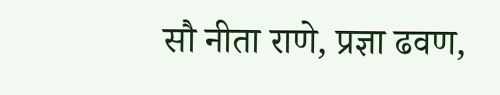सौ नीता राणे, प्रज्ञा ढवण,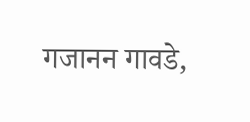गजानन गावडे,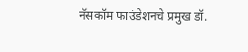नॅसकॉम फाउंडेशनचे प्रमुख डॉ.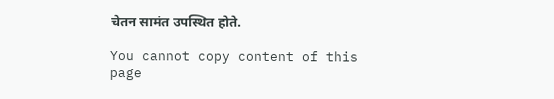चेतन सामंत उपस्थित होते.

You cannot copy content of this page